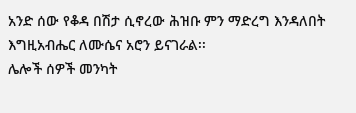አንድ ሰው የቆዳ በሽታ ሲኖረው ሕዝቡ ምን ማድረግ እንዳለበት እግዚአብሔር ለሙሴና አሮን ይናገራል፡፡
ሌሎች ሰዎች መንካት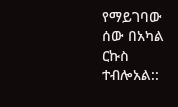የማይገባው ሰው በአካል ርኩስ ተብሎአል::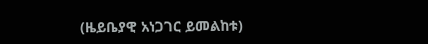(ዜይቤያዊ አነጋገር ይመልከቱ)